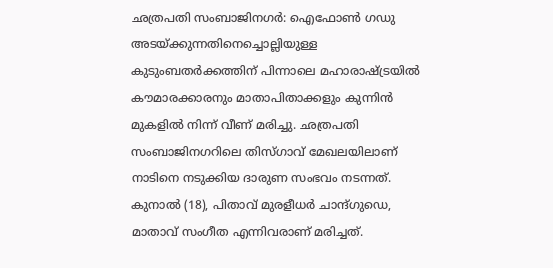ഛത്രപതി സംബാജിനഗർ: ഐഫോൺ ഗഡു അടയ്ക്കുന്നതിനെച്ചൊല്ലിയുള്ള കുടുംബതർക്കത്തിന് പിന്നാലെ മഹാരാഷ്ട്രയിൽ കൗമാരക്കാരനും മാതാപിതാക്കളും കുന്നിൻ മുകളിൽ നിന്ന് വീണ് മരിച്ചു. ഛത്രപതി സംബാജിനഗറിലെ തിസ്ഗാവ് മേഖലയിലാണ് നാടിനെ നടുക്കിയ ദാരുണ സംഭവം നടന്നത്. കുനാൽ (18), പിതാവ് മുരളീധർ ചാന്ദ്ഗുഡെ, മാതാവ് സംഗീത എന്നിവരാണ് മരിച്ചത്.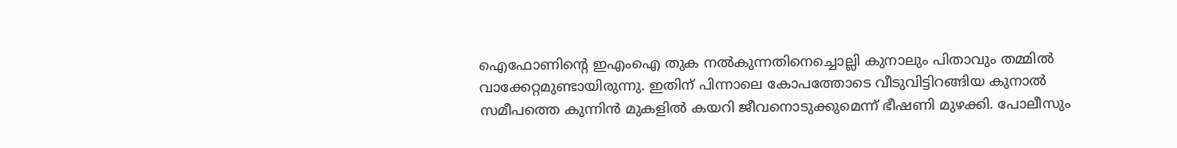ഐഫോണിന്റെ ഇഎംഐ തുക നൽകുന്നതിനെച്ചൊല്ലി കുനാലും പിതാവും തമ്മിൽ വാക്കേറ്റമുണ്ടായിരുന്നു. ഇതിന് പിന്നാലെ കോപത്തോടെ വീടുവിട്ടിറങ്ങിയ കുനാൽ സമീപത്തെ കുന്നിൻ മുകളിൽ കയറി ജീവനൊടുക്കുമെന്ന് ഭീഷണി മുഴക്കി. പോലീസും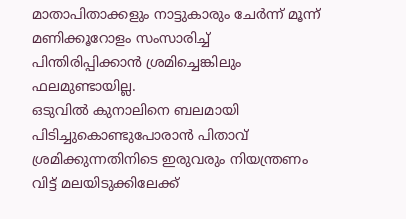മാതാപിതാക്കളും നാട്ടുകാരും ചേർന്ന് മൂന്ന് മണിക്കൂറോളം സംസാരിച്ച് പിന്തിരിപ്പിക്കാൻ ശ്രമിച്ചെങ്കിലും ഫലമുണ്ടായില്ല.
ഒടുവിൽ കുനാലിനെ ബലമായി പിടിച്ചുകൊണ്ടുപോരാൻ പിതാവ് ശ്രമിക്കുന്നതിനിടെ ഇരുവരും നിയന്ത്രണം വിട്ട് മലയിടുക്കിലേക്ക്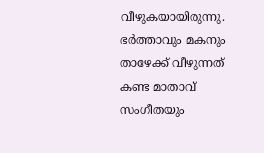വീഴുകയായിരുന്നു. ഭർത്താവും മകനും താഴേക്ക് വീഴുന്നത് കണ്ട മാതാവ് സംഗീതയും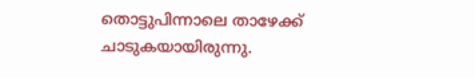തൊട്ടുപിന്നാലെ താഴേക്ക് ചാടുകയായിരുന്നു.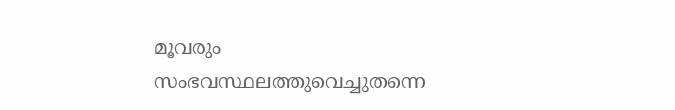മൂവരും സംഭവസ്ഥലത്തുവെച്ചുതന്നെ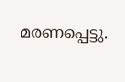മരണപ്പെട്ടു.